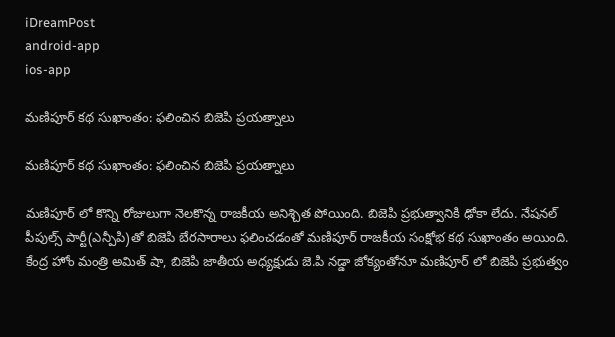iDreamPost
android-app
ios-app

మణిపూర్ కథ సుఖాంతం: ఫలించిన బిజెపి ప్రయత్నాలు

మణిపూర్ కథ సుఖాంతం: ఫలించిన బిజెపి ప్రయత్నాలు

మణిపూర్ లో కొన్ని రోజులుగా నెలకొన్న రాజకీయ అనిశ్చిత పోయింది. బిజెపి ప్రభుత్వానికి ఢోకా లేదు. నేషనల్ పీపుల్స్ పార్టీ(ఎన్పీపి)తో బిజెపి బేరసారాలు ఫలించడంతో మణిపూర్ రాజకీయ సంక్షోభ కథ సుఖాంతం అయింది. కేంద్ర హోం మంత్రి అమిత్ షా, బిజెపి జాతీయ అధ్యక్షుడు జె.పి నడ్డా జోక్యంతోనూ మణిపూర్ లో బిజెపి ప్రభుత్వం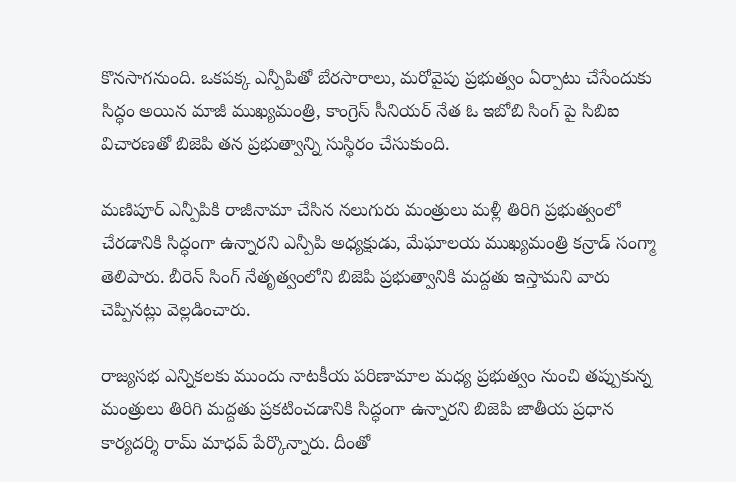కొనసాగనుంది. ఒకపక్క ఎన్పీపితో బేరసారాలు, మరోవైపు ప్రభుత్వం ఏర్పాటు చేసేందుకు సిద్ధం అయిన మాజీ ముఖ్యమంత్రి, కాంగ్రెస్ సీనియర్ నేత ఓ ఇబోబి సింగ్ పై సిబిఐ విచారణతో బిజెపి తన ప్రభుత్వాన్ని సుస్థిరం చేసుకుంది.

మణిపూర్ ఎన్పీపికి రాజీనామా చేసిన నలుగురు మంత్రులు మళ్లీ తిరిగి ప్రభుత్వంలో చేరడానికి సిద్ధంగా ఉన్నారని ఎన్పీపి అధ్యక్షుడు, మేఘాలయ ముఖ్యమంత్రి కన్రాడ్ సంగ్మా తెలిపారు. బీరెన్ సింగ్ నేతృత్వంలోని బిజెపి ప్రభుత్వానికి మద్దతు ఇస్తామని వారు చెప్పినట్లు వెల్లడించారు.

రాజ్యసభ ఎన్నికలకు ముందు నాటకీయ పరిణామాల మధ్య ప్రభుత్వం నుంచి తప్పుకున్న మంత్రులు తిరిగి మద్దతు ప్రకటించడానికి సిద్ధంగా ఉన్నారని బిజెపి జాతీయ ప్రధాన కార్యదర్శి రామ్ మాధవ్ పేర్కొన్నారు. దీంతో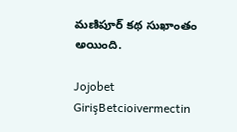మణిపూర్ కథ సుఖాంతం అయింది.

Jojobet GirişBetcioivermectin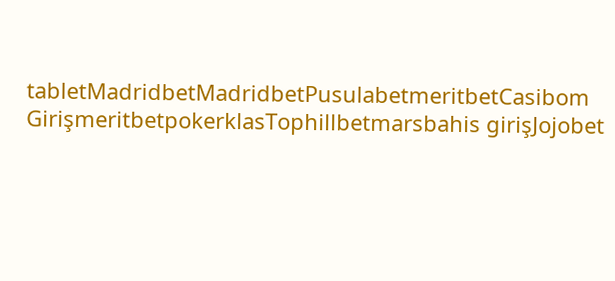tabletMadridbetMadridbetPusulabetmeritbetCasibom GirişmeritbetpokerklasTophillbetmarsbahis girişJojobet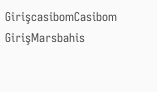GirişcasibomCasibom GirişMarsbahis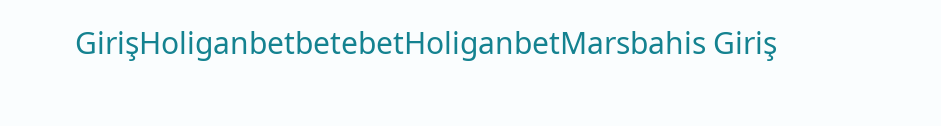GirişHoliganbetbetebetHoliganbetMarsbahis Giriş